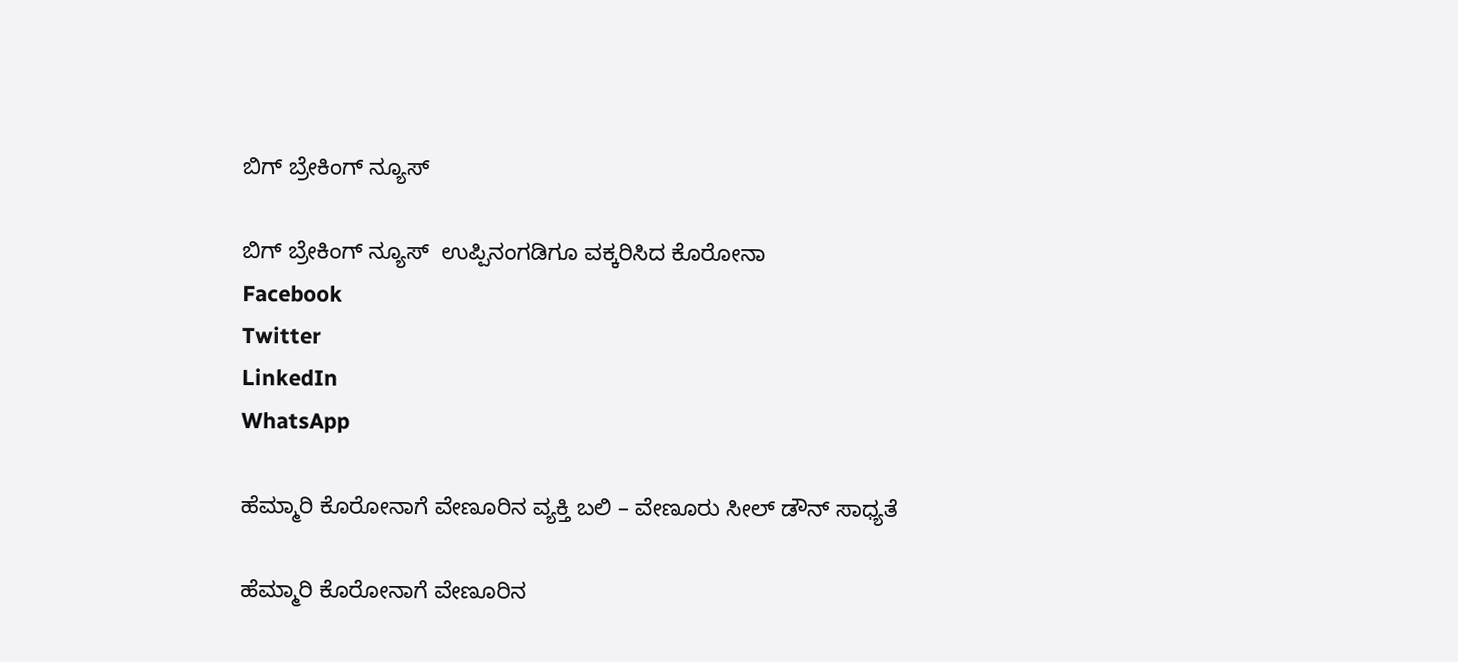ಬಿಗ್ ಬ್ರೇಕಿಂಗ್ ನ್ಯೂಸ್

ಬಿಗ್ ಬ್ರೇಕಿಂಗ್ ನ್ಯೂಸ್  ಉಪ್ಪಿನಂಗಡಿಗೂ ವಕ್ಕರಿಸಿದ ಕೊರೋನಾ
Facebook
Twitter
LinkedIn
WhatsApp

ಹೆಮ್ಮಾರಿ ಕೊರೋನಾಗೆ ವೇಣೂರಿನ ವ್ಯಕ್ತಿ ಬಲಿ – ವೇಣೂರು ಸೀಲ್ ಡೌನ್ ಸಾಧ್ಯತೆ

ಹೆಮ್ಮಾರಿ ಕೊರೋನಾಗೆ ವೇಣೂರಿನ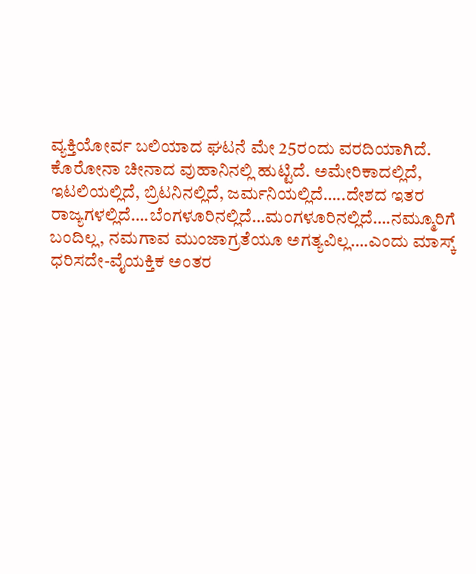ವ್ಯಕ್ತಿಯೋರ್ವ ಬಲಿಯಾದ ಘಟನೆ ಮೇ 25ರಂದು ವರದಿಯಾಗಿದೆ.
ಕೊರೋನಾ ಚೀನಾದ ವುಹಾನಿನಲ್ಲಿ ಹುಟ್ಟಿದೆ. ಅಮೇರಿಕಾದಲ್ಲಿದೆ, ಇಟಲಿಯಲ್ಲಿದೆ, ಬ್ರಿಟನಿನಲ್ಲಿದೆ, ಜರ್ಮನಿಯಲ್ಲಿದೆ…..ದೇಶದ ಇತರ ರಾಜ್ಯಗಳಲ್ಲಿದೆ….ಬೆಂಗಳೂರಿನಲ್ಲಿದೆ…ಮಂಗಳೂರಿನಲ್ಲಿದೆ….ನಮ್ಮೂರಿಗೆ ಬಂದಿಲ್ಲ, ನಮಗಾವ ಮುಂಜಾಗ್ರತೆಯೂ ಅಗತ್ಯವಿಲ್ಲ….ಎಂದು ಮಾಸ್ಕ್ ಧರಿಸದೇ-ವೈಯಕ್ತಿಕ ಅಂತರ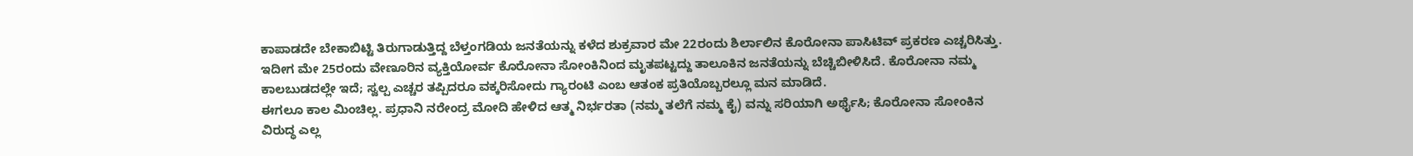ಕಾಪಾಡದೇ ಬೇಕಾಬಿಟ್ಟಿ ತಿರುಗಾಡುತ್ತಿದ್ದ ಬೆಳ್ತಂಗಡಿಯ ಜನತೆಯನ್ನು‌ ಕಳೆದ ಶುಕ್ರವಾರ ಮೇ 22ರಂದು ಶಿರ್ಲಾಲಿನ ಕೊರೋನಾ ಪಾಸಿಟಿವ್ ಪ್ರಕರಣ ಎಚ್ಚರಿಸಿತ್ತು. ಇದೀಗ ಮೇ 25ರಂದು ವೇಣೂರಿನ ವ್ಯಕ್ತಿಯೋರ್ವ ಕೊರೋನಾ ಸೋಂಕಿನಿಂದ ಮೃತಪಟ್ಟದ್ದು ತಾಲೂಕಿನ ಜನತೆಯನ್ನು ಬೆಚ್ಚಿಬೀಳಿಸಿದೆ. ಕೊರೋನಾ ನಮ್ಮ ಕಾಲಬುಡದಲ್ಲೇ ಇದೆ; ಸ್ವಲ್ಪ ಎಚ್ಚರ ತಪ್ಪಿದರೂ ವಕ್ಕರಿಸೋದು ಗ್ಯಾರಂಟಿ ಎಂಬ ಆತಂಕ ಪ್ರತಿಯೊಬ್ಬರಲ್ಲೂ ಮನ ಮಾಡಿದೆ.
ಈಗಲೂ ಕಾಲ ಮಿಂಚಿಲ್ಲ. ಪ್ರಧಾನಿ ನರೇಂದ್ರ ಮೋದಿ ಹೇಳಿದ ಆತ್ಮ ನಿರ್ಭರತಾ (ನಮ್ಮ ತಲೆಗೆ ನಮ್ಮ ಕೈ) ವನ್ನು ಸರಿಯಾಗಿ ಅರ್ಥೈಸಿ; ಕೊರೋನಾ ಸೋಂಕಿನ ವಿರುದ್ಧ ಎಲ್ಲ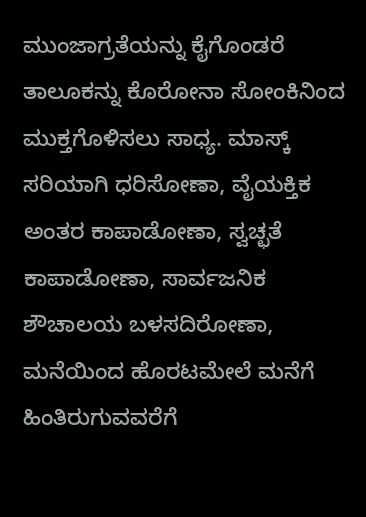ಮುಂಜಾಗ್ರತೆಯನ್ನು ಕೈಗೊಂಡರೆ ತಾಲೂಕನ್ನು ಕೊರೋನಾ ಸೋಂಕಿನಿಂದ ಮುಕ್ತಗೊಳಿಸಲು ಸಾಧ್ಯ. ಮಾಸ್ಕ್ ಸರಿಯಾಗಿ ಧರಿಸೋಣಾ, ವೈಯಕ್ತಿಕ ಅಂತರ ಕಾಪಾಡೋಣಾ, ಸ್ವಚ್ಛತೆ ಕಾಪಾಡೋಣಾ, ಸಾರ್ವಜನಿಕ ಶೌಚಾಲಯ ಬಳಸದಿರೋಣಾ, ಮನೆಯಿಂದ ಹೊರಟಮೇಲೆ ಮನೆಗೆ ಹಿಂತಿರುಗುವವರೆಗೆ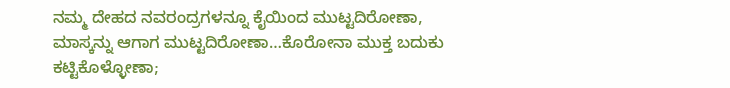ನಮ್ಮ ದೇಹದ ನವರಂದ್ರಗಳನ್ನೂ ಕೈಯಿಂದ ಮುಟ್ಟದಿರೋಣಾ, ಮಾಸ್ಕನ್ನು ಆಗಾಗ ಮುಟ್ಟದಿರೋಣಾ…ಕೊರೋನಾ ಮುಕ್ತ ಬದುಕು ಕಟ್ಟಿಕೊಳ್ಳೋಣಾ;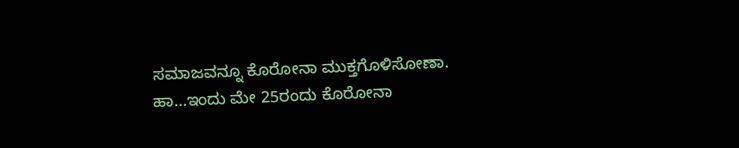ಸಮಾಜವನ್ನೂ‌ ಕೊರೋನಾ ಮುಕ್ತಗೊಳಿಸೋಣಾ.
ಹಾ…ಇಂದು ಮೇ 25ರಂದು ಕೊರೋನಾ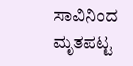ಸಾವಿನಿಂದ ಮೃತಪಟ್ಟ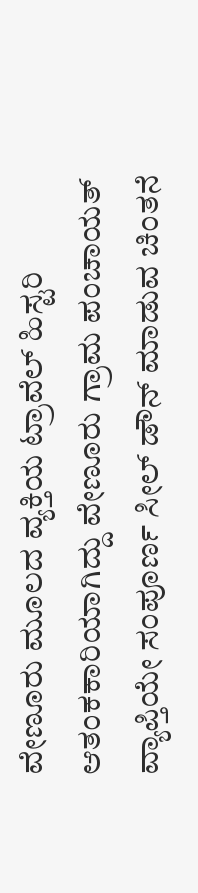ವೇಣೂರು ಮೂಲದ ವ್ಯಕ್ತಿಯ ಟ್ರಾವೆಲ್ ಹಿಸ್ಟರಿ ಆತಂಕಕಾರಿಯಾಗಿದ್ದು ವೇಣೂರು ಗ್ರಾಮ ಪಂಚಾಯತ್ ವ್ಯಾಪ್ತಿಯೇ ಸಂಪೂರ್ಣ ಸೀಲ್ ಡೌನ್ ಮಾಡುವ ಚಿಂತನೆ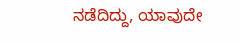ನಡೆದಿದ್ದು, ಯಾವುದೇ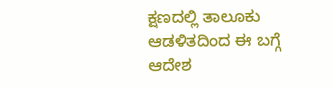ಕ್ಷಣದಲ್ಲಿ ತಾಲೂಕು ಆಡಳಿತದಿಂದ ಈ ಬಗ್ಗೆ ಆದೇಶ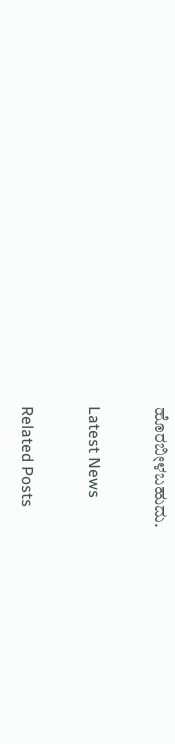ಹೊರಬೀಳಬಹುದು.

Latest News

Related Posts